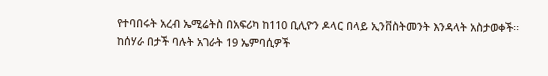የተባበሩት አረብ ኤሚሬትስ በአፍሪካ ከ110 ቢሊዮን ዶላር በላይ ኢንቨስትመንት እንዳላት አስታወቀች፡፡
ከሰሃራ በታች ባሉት አገራት 19 ኤምባሲዎች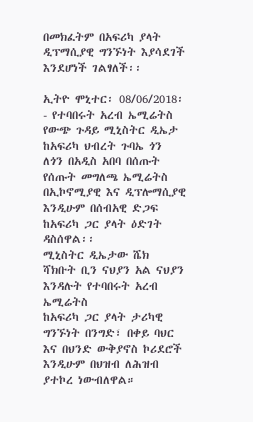በመክፈትም በአፍሪካ ያላት ዲፕማሲያዊ ግንኙነት እያሳደገች እንደሆነች ገልፃለች፡፡

ኢትዮ ሞኒተር፡ 08/06/2018፡- የተባበሩት አረብ ኤሚሬትስ የውጭ ጉዳይ ሚኒስትር ዲኤታ ከአፍሪካ ህብረት ጉባኤ ጎን ለጎን በአዲስ አበባ በሰጡት የሰጡት መግለጫ ኤሚሬትስ በኢኮኖሚያዊ እና ዲፕሎማሲያዊ እንዲሁም በሰብአዊ ድጋፍ ከአፍሪካ ጋር ያላት ዕድገት ዳስሰዋል፡፡
ሚኒስትር ዲኤታው ሼክ ሻክቡት ቢን ናህያን አል ናህያን እንዳሉት የተባበሩት አረብ ኤሚሬትስ
ከአፍሪካ ጋር ያላት ታሪካዊ ግንኙነት በንግድ፣ በቀይ ባህር እና በህንድ ውቅያኖስ ኮሪደሮች እንዲሁም በህዝብ ለሕዝብ ያተኮረ ነውብለዋል።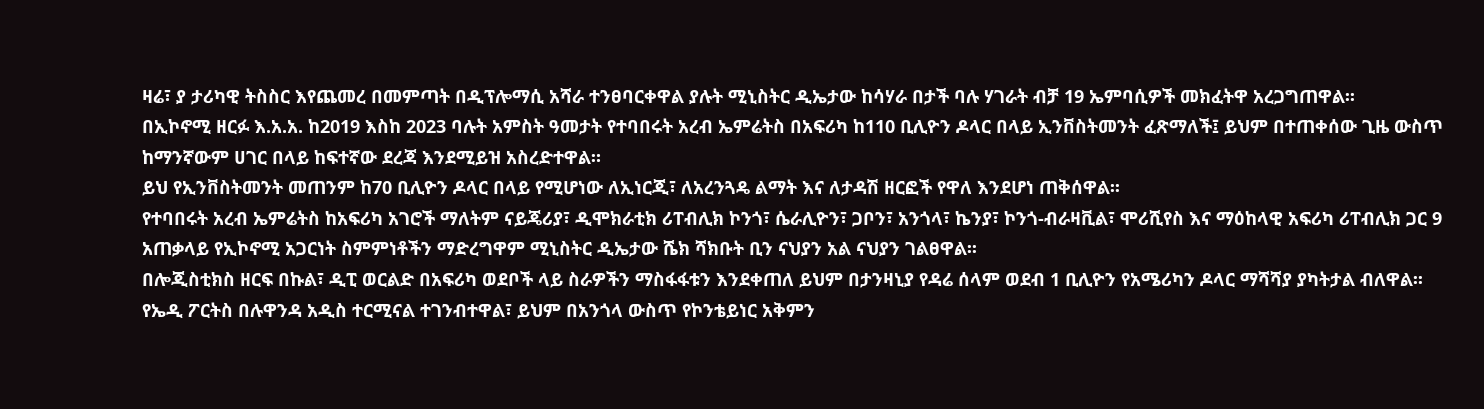ዛሬ፣ ያ ታሪካዊ ትስስር እየጨመረ በመምጣት በዲፕሎማሲ አሻራ ተንፀባርቀዋል ያሉት ሚኒስትር ዲኤታው ከሳሃራ በታች ባሉ ሃገራት ብቻ 19 ኤምባሲዎች መክፈትዋ አረጋግጠዋል፡፡
በኢኮኖሚ ዘርፉ እ.አ.አ. ከ2019 እስከ 2023 ባሉት አምስት ዓመታት የተባበሩት አረብ ኤምሬትስ በአፍሪካ ከ110 ቢሊዮን ዶላር በላይ ኢንቨስትመንት ፈጽማለች፤ ይህም በተጠቀሰው ጊዜ ውስጥ ከማንኛውም ሀገር በላይ ከፍተኛው ደረጃ እንደሚይዝ አስረድተዋል።
ይህ የኢንቨስትመንት መጠንም ከ70 ቢሊዮን ዶላር በላይ የሚሆነው ለኢነርጂ፣ ለአረንጓዴ ልማት እና ለታዳሽ ዘርፎች የዋለ እንደሆነ ጠቅሰዋል፡፡
የተባበሩት አረብ ኤምሬትስ ከአፍሪካ አገሮች ማለትም ናይጄሪያ፣ ዲሞክራቲክ ሪፐብሊክ ኮንጎ፣ ሴራሊዮን፣ ጋቦን፣ አንጎላ፣ ኬንያ፣ ኮንጎ-ብራዛቪል፣ ሞሪሺየስ እና ማዕከላዊ አፍሪካ ሪፐብሊክ ጋር 9 አጠቃላይ የኢኮኖሚ አጋርነት ስምምነቶችን ማድረግዋም ሚኒስትር ዲኤታው ሼክ ሻክቡት ቢን ናህያን አል ናህያን ገልፀዋል፡፡
በሎጂስቲክስ ዘርፍ በኩል፣ ዲፒ ወርልድ በአፍሪካ ወደቦች ላይ ስራዎችን ማስፋፋቱን እንደቀጠለ ይህም በታንዛኒያ የዳሬ ሰላም ወደብ 1 ቢሊዮን የአሜሪካን ዶላር ማሻሻያ ያካትታል ብለዋል፡፡
የኤዲ ፖርትስ በሉዋንዳ አዲስ ተርሚናል ተገንብተዋል፣ ይህም በአንጎላ ውስጥ የኮንቴይነር አቅምን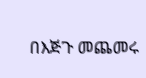በእጅጉ መጨመሩ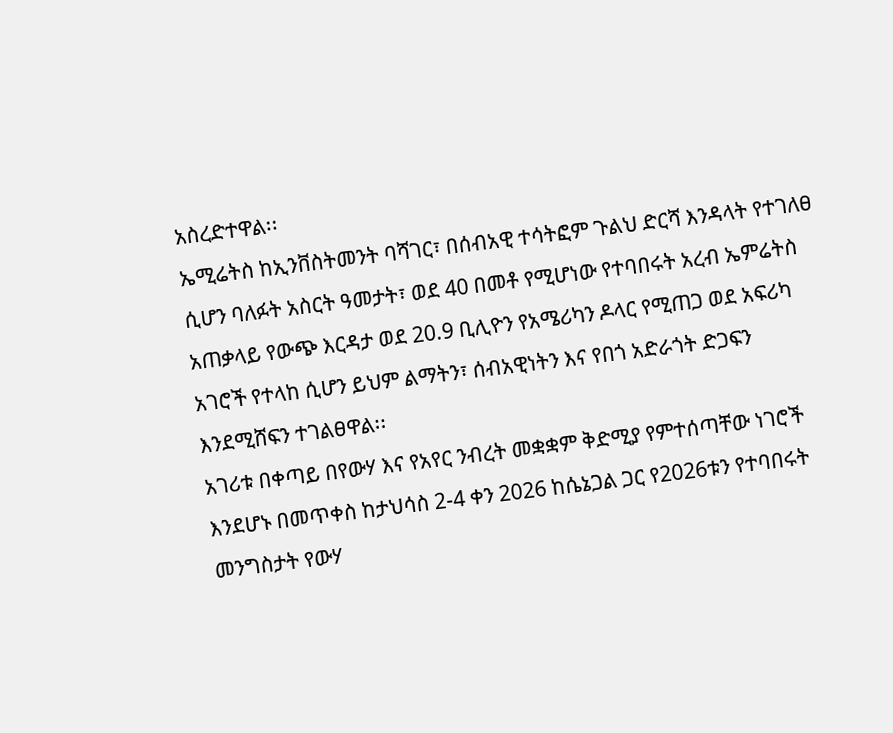አስረድተዋል፡፡
ኤሚሬትስ ከኢንቨስትመንት ባሻገር፣ በሰብአዊ ተሳትፎም ጉልህ ድርሻ እንዳላት የተገለፀ ሲሆን ባለፉት አስርት ዓመታት፣ ወደ 40 በመቶ የሚሆነው የተባበሩት አረብ ኤምሬትስ አጠቃላይ የውጭ እርዳታ ወደ 20.9 ቢሊዮን የአሜሪካን ዶላር የሚጠጋ ወደ አፍሪካ አገሮች የተላከ ሲሆን ይህም ልማትን፣ ሰብአዊነትን እና የበጎ አድራጎት ድጋፍን እንደሚሸፍን ተገልፀዋል፡፡
አገሪቱ በቀጣይ በየውሃ እና የአየር ንብረት መቋቋም ቅድሚያ የምተሰጣቸው ነገሮች እንደሆኑ በመጥቀስ ከታህሳስ 2-4 ቀን 2026 ከሴኔጋል ጋር የ2026ቱን የተባበሩት መንግስታት የውሃ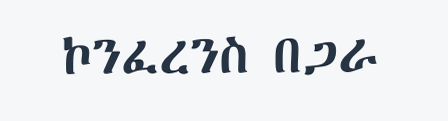ኮንፈረንስ በጋራ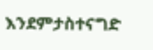እንደምታስተናግድ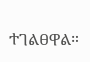ተገልፀዋል።